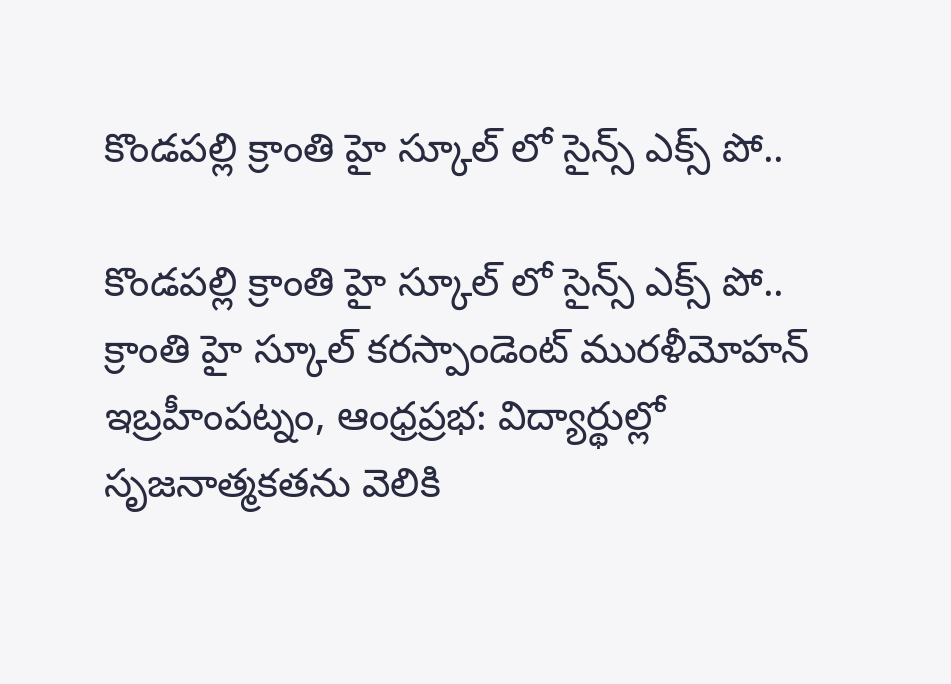కొండపల్లి క్రాంతి హై స్కూల్ లో సైన్స్ ఎక్స్ పో..

కొండపల్లి క్రాంతి హై స్కూల్ లో సైన్స్ ఎక్స్ పో..
క్రాంతి హై స్కూల్ కరస్పాండెంట్ మురళీమోహన్
ఇబ్రహీంపట్నం, ఆంధ్రప్రభ: విద్యార్థుల్లో సృజనాత్మకతను వెలికి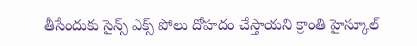తీసేందుకు సైన్స్ ఎక్స్ పోలు దోహదం చేస్తాయని క్రాంతి హైస్కూల్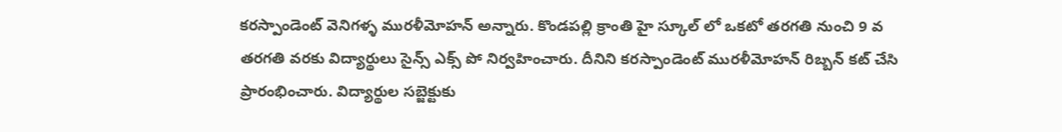కరస్పాండెంట్ వెనిగళ్ళ మురళీమోహన్ అన్నారు. కొండపల్లి క్రాంతి హై స్కూల్ లో ఒకటో తరగతి నుంచి 9 వ తరగతి వరకు విద్యార్థులు సైన్స్ ఎక్స్ పో నిర్వహించారు. దీనిని కరస్పాండెంట్ మురళీమోహన్ రిబ్బన్ కట్ చేసి ప్రారంభించారు. విద్యార్థుల సబ్జెక్టుకు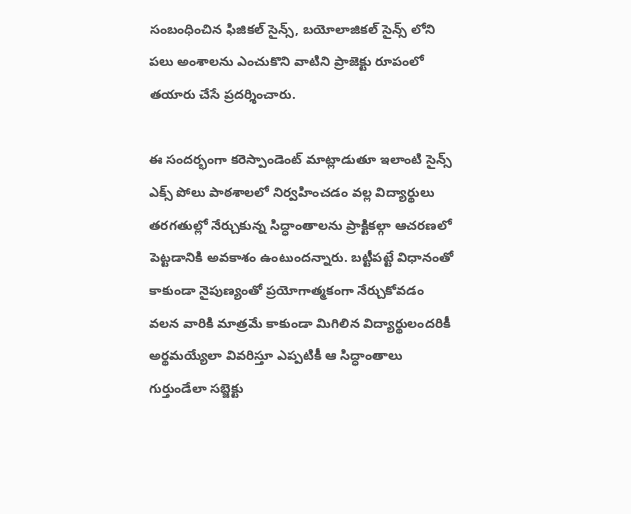సంబంధించిన ఫిజికల్ సైన్స్, బయోలాజికల్ సైన్స్ లోని పలు అంశాలను ఎంచుకొని వాటిని ప్రాజెక్టు రూపంలో తయారు చేసే ప్రదర్శించారు.

ఈ సందర్భంగా కరెస్పాండెంట్ మాట్లాడుతూ ఇలాంటి సైన్స్ ఎక్స్ పోలు పాఠశాలలో నిర్వహించడం వల్ల విద్యార్థులు తరగతుల్లో నేర్చుకున్న సిద్ధాంతాలను ప్రాక్టికల్గా ఆచరణలో పెట్టడానికి అవకాశం ఉంటుందన్నారు. బట్టీపట్టే విధానంతో కాకుండా నైపుణ్యంతో ప్రయోగాత్మకంగా నేర్చుకోవడం వలన వారికి మాత్రమే కాకుండా మిగిలిన విద్యార్థులందరికీ అర్థమయ్యేలా వివరిస్తూ ఎప్పటికీ ఆ సిద్ధాంతాలు గుర్తుండేలా సబ్జెక్టు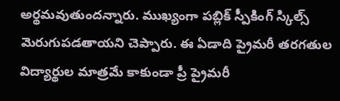అర్థమవుతుందన్నారు. ముఖ్యంగా పబ్లిక్ స్పీకింగ్ స్కిల్స్ మెరుగుపడతాయని చెప్పారు. ఈ ఏడాది ప్రైమరీ తరగతుల విద్యార్థుల మాత్రమే కాకుండా ప్రీ ప్రైమరీ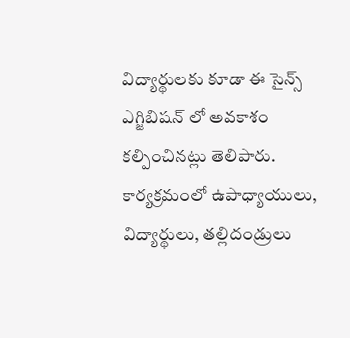విద్యార్థులకు కూడా ఈ సైన్స్ ఎగ్జిబిషన్ లో అవకాశం కల్పించినట్లు తెలిపారు. కార్యక్రమంలో ఉపాధ్యాయులు, విద్యార్థులు, తల్లిదండ్రులు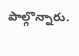పాల్గొన్నారు.